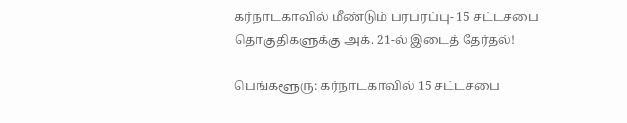கர்நாடகாவில் மீண்டும் பரபரப்பு- 15 சட்டசபை தொகுதிகளுக்கு அக். 21-ல் இடைத் தேர்தல்!

பெங்களூரு: கர்நாடகாவில் 15 சட்டசபை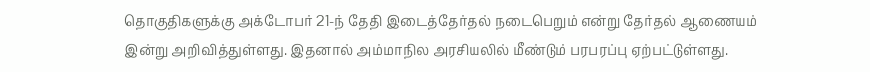தொகுதிகளுக்கு அக்டோபர் 21-ந் தேதி இடைத்தேர்தல் நடைபெறும் என்று தேர்தல் ஆணையம் இன்று அறிவித்துள்ளது. இதனால் அம்மாநில அரசியலில் மீண்டும் பரபரப்பு ஏற்பட்டுள்ளது.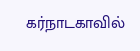கர்நாடகாவில்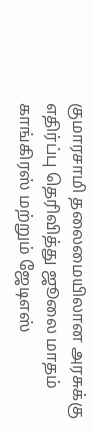குமாரசாமி தலைமையிலான அரசுக்கு எதிர்ப்பு தெரிவித்து ஜூலை மாதம் காங்கிரஸ் மற்றும் ஜேடிஎஸ்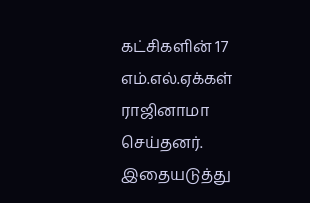கட்சிகளின் 17 எம்.எல்.ஏக்கள் ராஜினாமா செய்தனர். இதையடுத்து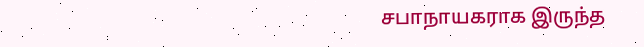சபாநாயகராக இருந்த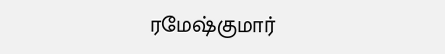ரமேஷ்குமார்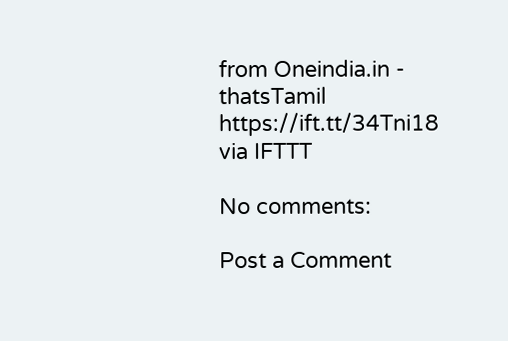from Oneindia.in - thatsTamil https://ift.tt/34Tni18
via IFTTT

No comments:

Post a Comment